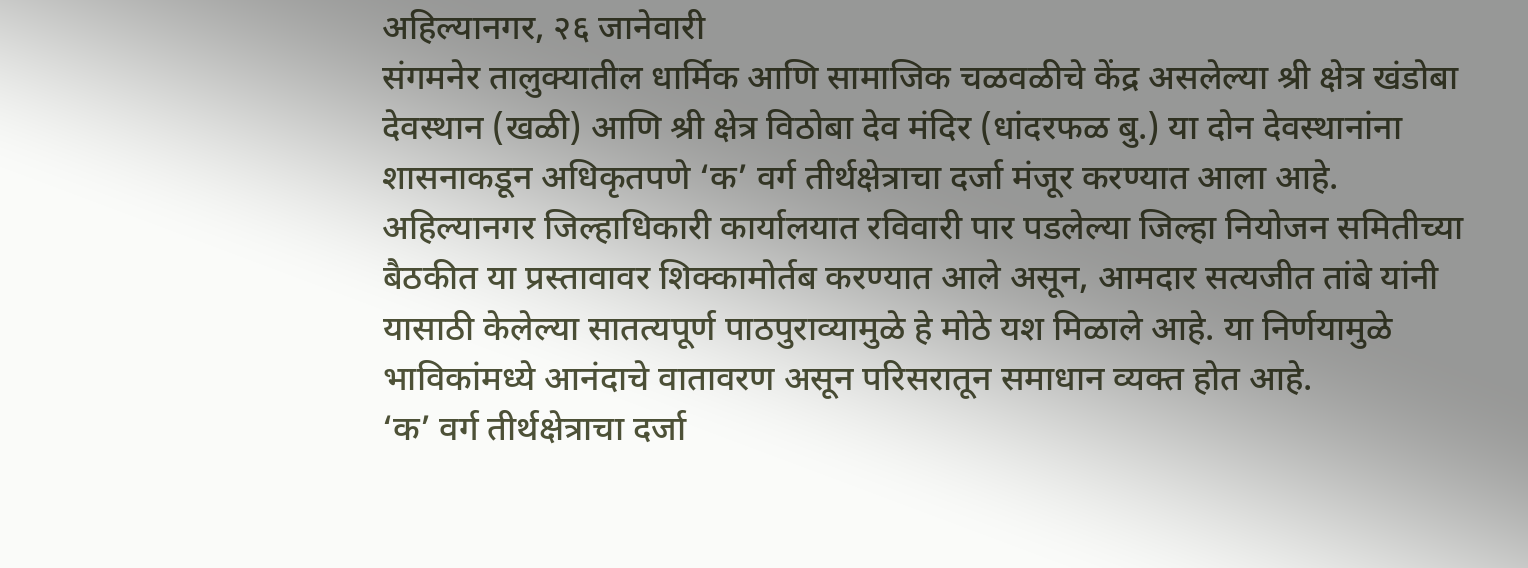अहिल्यानगर, २६ जानेवारी
संगमनेर तालुक्यातील धार्मिक आणि सामाजिक चळवळीचे केंद्र असलेल्या श्री क्षेत्र खंडोबा देवस्थान (खळी) आणि श्री क्षेत्र विठोबा देव मंदिर (धांदरफळ बु.) या दोन देवस्थानांना शासनाकडून अधिकृतपणे ‘क’ वर्ग तीर्थक्षेत्राचा दर्जा मंजूर करण्यात आला आहे.
अहिल्यानगर जिल्हाधिकारी कार्यालयात रविवारी पार पडलेल्या जिल्हा नियोजन समितीच्या बैठकीत या प्रस्तावावर शिक्कामोर्तब करण्यात आले असून, आमदार सत्यजीत तांबे यांनी यासाठी केलेल्या सातत्यपूर्ण पाठपुराव्यामुळे हे मोठे यश मिळाले आहे. या निर्णयामुळे भाविकांमध्ये आनंदाचे वातावरण असून परिसरातून समाधान व्यक्त होत आहे.
‘क’ वर्ग तीर्थक्षेत्राचा दर्जा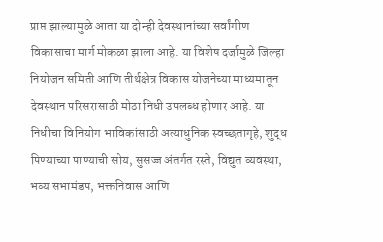प्राप्त झाल्यामुळे आता या दोन्ही देवस्थानांच्या सर्वांगीण विकासाचा मार्ग मोकळा झाला आहे. या विशेष दर्जामुळे जिल्हा नियोजन समिती आणि तीर्थक्षेत्र विकास योजनेच्या माध्यमातून देवस्थान परिसरासाठी मोठा निधी उपलब्ध होणार आहे. या निधीचा विनियोग भाविकांसाठी अत्याधुनिक स्वच्छतागृहे, शुद्ध पिण्याच्या पाण्याची सोय, सुसज्ज अंतर्गत रस्ते, विद्युत व्यवस्था, भव्य सभामंडप, भक्तनिवास आणि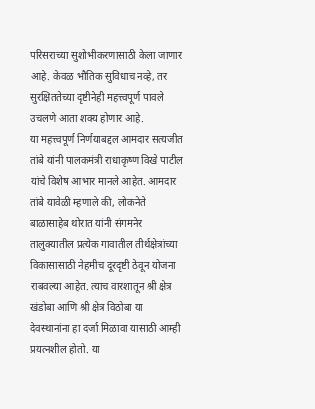परिसराच्या सुशोभीकरणासाठी केला जाणार आहे. केवळ भौतिक सुविधाच नव्हे, तर सुरक्षिततेच्या दृष्टीनेही महत्त्वपूर्ण पावले उचलणे आता शक्य होणार आहे.
या महत्त्वपूर्ण निर्णयाबद्दल आमदार सत्यजीत तांबे यांनी पालकमंत्री राधाकृष्ण विखे पाटील यांचे विशेष आभार मानले आहेत. आमदार तांबे यावेळी म्हणाले की, लोकनेते बाळासाहेब थोरात यांनी संगमनेर तालुक्यातील प्रत्येक गावातील तीर्थक्षेत्रांच्या विकासासाठी नेहमीच दूरदृष्टी ठेवून योजना राबवल्या आहेत. त्याच वारशातून श्री क्षेत्र खंडोबा आणि श्री क्षेत्र विठोबा या देवस्थानांना हा दर्जा मिळावा यासाठी आम्ही प्रयत्नशील होतो. या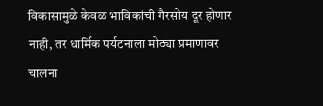विकासामुळे केवळ भाविकांची गैरसोय दूर होणार नाही, तर धार्मिक पर्यटनाला मोठ्या प्रमाणावर चालना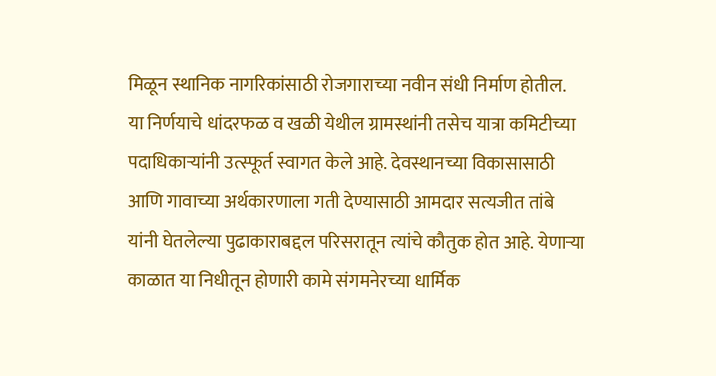मिळून स्थानिक नागरिकांसाठी रोजगाराच्या नवीन संधी निर्माण होतील.
या निर्णयाचे धांदरफळ व खळी येथील ग्रामस्थांनी तसेच यात्रा कमिटीच्या पदाधिकाऱ्यांनी उत्स्फूर्त स्वागत केले आहे. देवस्थानच्या विकासासाठी आणि गावाच्या अर्थकारणाला गती देण्यासाठी आमदार सत्यजीत तांबे यांनी घेतलेल्या पुढाकाराबद्दल परिसरातून त्यांचे कौतुक होत आहे. येणाऱ्या काळात या निधीतून होणारी कामे संगमनेरच्या धार्मिक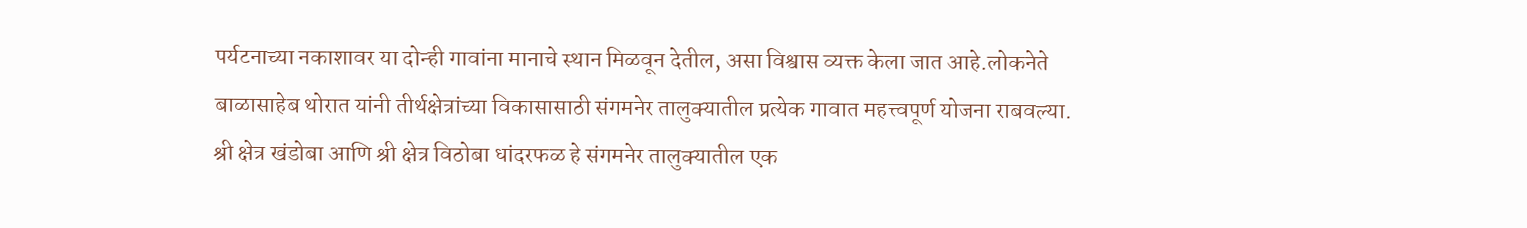पर्यटनाच्या नकाशावर या दोन्ही गावांना मानाचे स्थान मिळवून देतील, असा विश्वास व्यक्त केला जात आहे.लोकनेते बाळासाहेब थोरात यांनी तीर्थक्षेत्रांच्या विकासासाठी संगमनेर तालुक्यातील प्रत्येक गावात महत्त्वपूर्ण योजना राबवल्या. श्री क्षेत्र खंडोबा आणि श्री क्षेत्र विठोबा धांदरफळ हे संगमनेर तालुक्यातील एक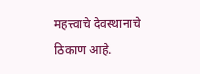महत्त्वाचे देवस्थानाचे ठिकाण आहे.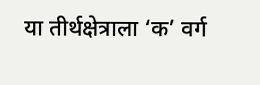या तीर्थक्षेत्राला ‘क’ वर्ग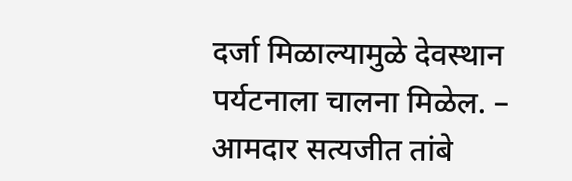दर्जा मिळाल्यामुळे देवस्थान पर्यटनाला चालना मिळेल. – आमदार सत्यजीत तांबे